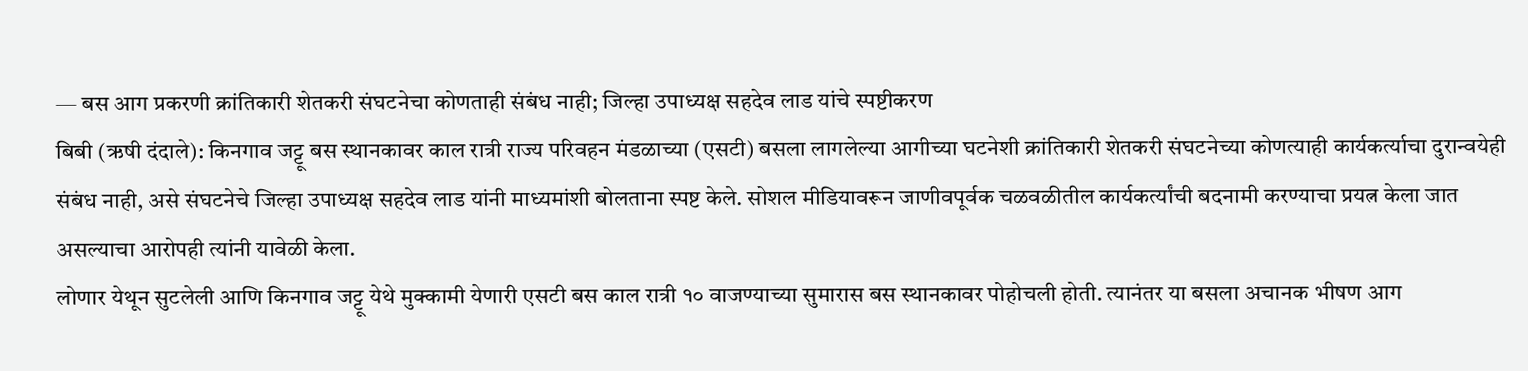— बस आग प्रकरणी क्रांतिकारी शेतकरी संघटनेचा कोणताही संबंध नाही; जिल्हा उपाध्यक्ष सहदेव लाड यांचे स्पष्टीकरण
बिबी (ऋषी दंदाले): किनगाव जट्टू बस स्थानकावर काल रात्री राज्य परिवहन मंडळाच्या (एसटी) बसला लागलेल्या आगीच्या घटनेशी क्रांतिकारी शेतकरी संघटनेच्या कोणत्याही कार्यकर्त्याचा दुरान्वयेही संबंध नाही, असे संघटनेचे जिल्हा उपाध्यक्ष सहदेव लाड यांनी माध्यमांशी बोलताना स्पष्ट केले. सोशल मीडियावरून जाणीवपूर्वक चळवळीतील कार्यकर्त्यांची बदनामी करण्याचा प्रयत्न केला जात असल्याचा आरोपही त्यांनी यावेळी केला.
लोणार येथून सुटलेली आणि किनगाव जट्टू येथे मुक्कामी येणारी एसटी बस काल रात्री १० वाजण्याच्या सुमारास बस स्थानकावर पोहोचली होती. त्यानंतर या बसला अचानक भीषण आग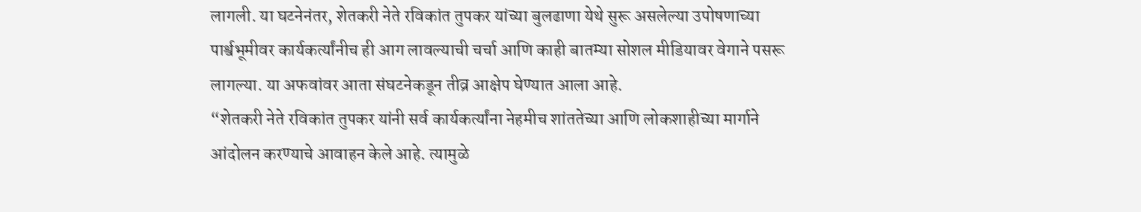लागली. या घटनेनंतर, शेतकरी नेते रविकांत तुपकर यांच्या बुलढाणा येथे सुरू असलेल्या उपोषणाच्या पार्श्वभूमीवर कार्यकर्त्यांनीच ही आग लावल्याची चर्चा आणि काही बातम्या सोशल मीडियावर वेगाने पसरू लागल्या. या अफवांवर आता संघटनेकडून तीव्र आक्षेप घेण्यात आला आहे.
“शेतकरी नेते रविकांत तुपकर यांनी सर्व कार्यकर्त्यांना नेहमीच शांततेच्या आणि लोकशाहीच्या मार्गाने आंदोलन करण्याचे आवाहन केले आहे. त्यामुळे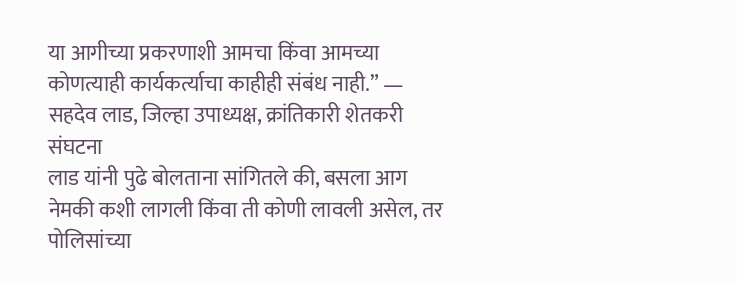या आगीच्या प्रकरणाशी आमचा किंवा आमच्या कोणत्याही कार्यकर्त्याचा काहीही संबंध नाही.” — सहदेव लाड, जिल्हा उपाध्यक्ष, क्रांतिकारी शेतकरी संघटना
लाड यांनी पुढे बोलताना सांगितले की, बसला आग नेमकी कशी लागली किंवा ती कोणी लावली असेल, तर पोलिसांच्या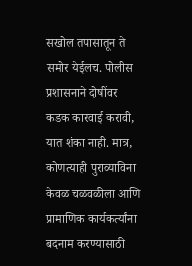सखोल तपासातून ते समोर येईलच. पोलीस प्रशासनाने दोषींवर कडक कारवाई करावी, यात शंका नाही. मात्र, कोणत्याही पुराव्याविना केवळ चळवळीला आणि प्रामाणिक कार्यकर्त्यांना बदनाम करण्यासाठी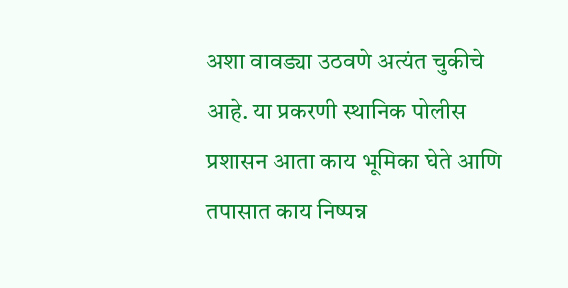अशा वावड्या उठवणे अत्यंत चुकीचे आहे. या प्रकरणी स्थानिक पोलीस प्रशासन आता काय भूमिका घेते आणि तपासात काय निष्पन्न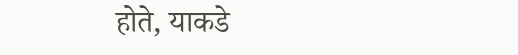होते, याकडे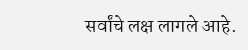सर्वांचे लक्ष लागले आहे.